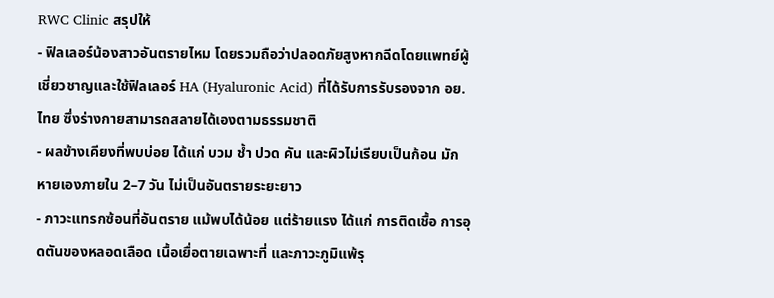RWC Clinic สรุปให้
- ฟิลเลอร์น้องสาวอันตรายไหม โดยรวมถือว่าปลอดภัยสูงหากฉีดโดยแพทย์ผู้เชี่ยวชาญและใช้ฟิลเลอร์ HA (Hyaluronic Acid) ที่ได้รับการรับรองจาก อย. ไทย ซึ่งร่างกายสามารถสลายได้เองตามธรรมชาติ
- ผลข้างเคียงที่พบบ่อย ได้แก่ บวม ช้ำ ปวด คัน และผิวไม่เรียบเป็นก้อน มักหายเองภายใน 2–7 วัน ไม่เป็นอันตรายระยะยาว
- ภาวะแทรกซ้อนที่อันตราย แม้พบได้น้อย แต่ร้ายแรง ได้แก่ การติดเชื้อ การอุดตันของหลอดเลือด เนื้อเยื่อตายเฉพาะที่ และภาวะภูมิแพ้รุ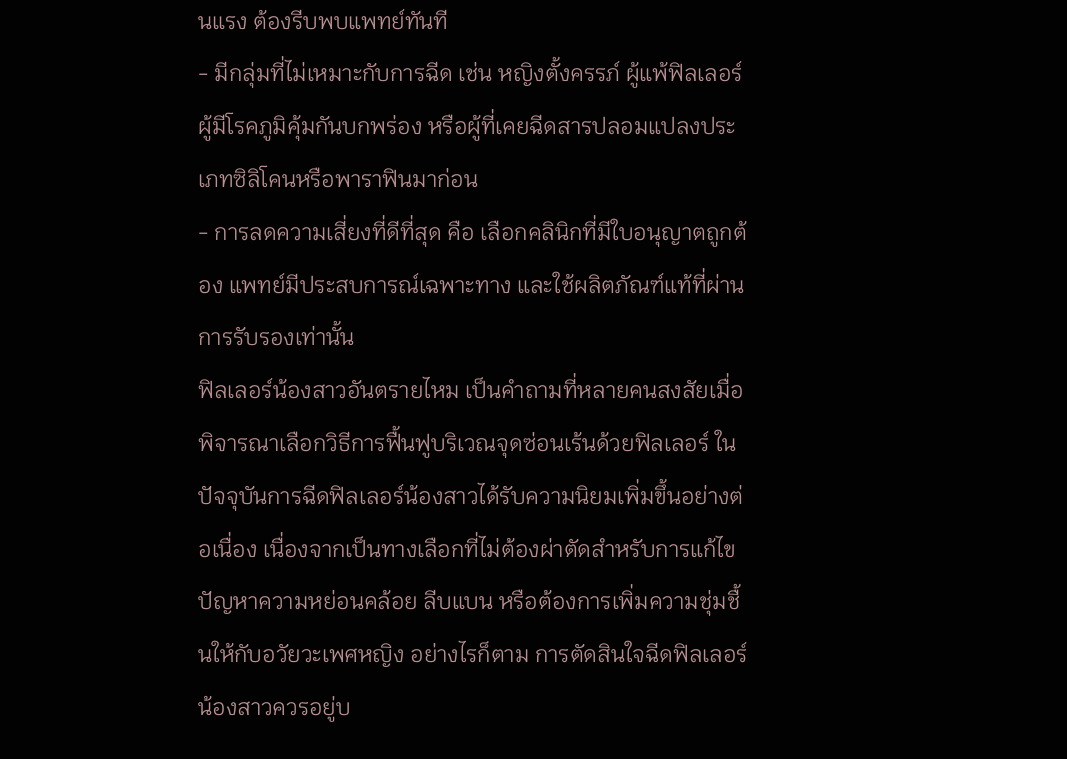นแรง ต้องรีบพบแพทย์ทันที
- มีกลุ่มที่ไม่เหมาะกับการฉีด เช่น หญิงตั้งครรภ์ ผู้แพ้ฟิลเลอร์ ผู้มีโรคภูมิคุ้มกันบกพร่อง หรือผู้ที่เคยฉีดสารปลอมแปลงประเภทซิลิโคนหรือพาราฟินมาก่อน
- การลดความเสี่ยงที่ดีที่สุด คือ เลือกคลินิกที่มีใบอนุญาตถูกต้อง แพทย์มีประสบการณ์เฉพาะทาง และใช้ผลิตภัณฑ์แท้ที่ผ่านการรับรองเท่านั้น
ฟิลเลอร์น้องสาวอันตรายไหม เป็นคำถามที่หลายคนสงสัยเมื่อพิจารณาเลือกวิธีการฟื้นฟูบริเวณจุดซ่อนเร้นด้วยฟิลเลอร์ ในปัจจุบันการฉีดฟิลเลอร์น้องสาวได้รับความนิยมเพิ่มขึ้นอย่างต่อเนื่อง เนื่องจากเป็นทางเลือกที่ไม่ต้องผ่าตัดสำหรับการแก้ไขปัญหาความหย่อนคล้อย ลีบแบน หรือต้องการเพิ่มความชุ่มชื้นให้กับอวัยวะเพศหญิง อย่างไรก็ตาม การตัดสินใจฉีดฟิลเลอร์น้องสาวควรอยู่บ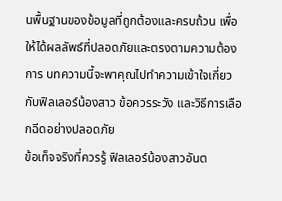นพื้นฐานของข้อมูลที่ถูกต้องและครบถ้วน เพื่อให้ได้ผลลัพธ์ที่ปลอดภัยและตรงตามความต้องการ บทความนี้จะพาคุณไปทำความเข้าใจเกี่ยวกับฟิลเลอร์น้องสาว ข้อควรระวัง และวิธีการเลือกฉีดอย่างปลอดภัย
ข้อเท็จจริงที่ควรรู้ ฟิลเลอร์น้องสาวอันต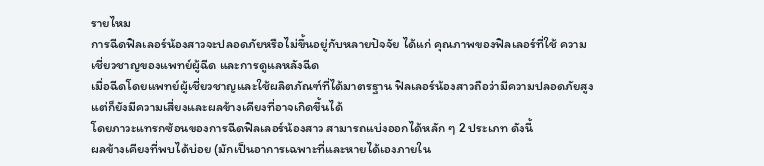รายไหม
การฉีดฟิลเลอร์น้องสาวจะปลอดภัยหรือไม่ขึ้นอยู่กับหลายปัจจัย ได้แก่ คุณภาพของฟิลเลอร์ที่ใช้ ความเชี่ยวชาญของแพทย์ผู้ฉีด และการดูแลหลังฉีด
เมื่อฉีดโดยแพทย์ผู้เชี่ยวชาญและใช้ผลิตภัณฑ์ที่ได้มาตรฐาน ฟิลเลอร์น้องสาวถือว่ามีความปลอดภัยสูง แต่ก็ยังมีความเสี่ยงและผลข้างเคียงที่อาจเกิดขึ้นได้
โดยภาวะแทรกซ้อนของการฉีดฟิลเลอร์น้องสาว สามารถแบ่งออกได้หลัก ๆ 2 ประเภท ดังนี้
ผลข้างเคียงที่พบได้บ่อย (มักเป็นอาการเฉพาะที่และหายได้เองภายใน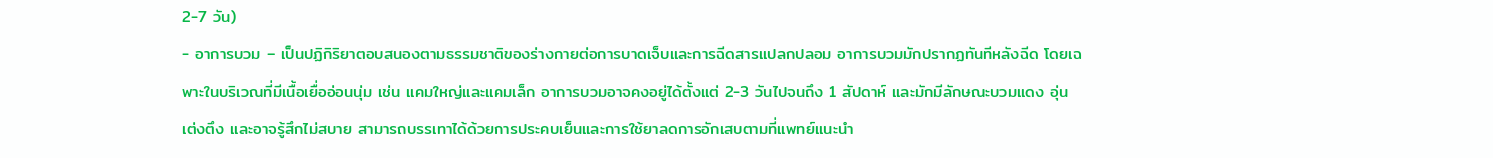2-7 วัน)
- อาการบวม – เป็นปฏิกิริยาตอบสนองตามธรรมชาติของร่างกายต่อการบาดเจ็บและการฉีดสารแปลกปลอม อาการบวมมักปรากฏทันทีหลังฉีด โดยเฉพาะในบริเวณที่มีเนื้อเยื่ออ่อนนุ่ม เช่น แคมใหญ่และแคมเล็ก อาการบวมอาจคงอยู่ได้ตั้งแต่ 2-3 วันไปจนถึง 1 สัปดาห์ และมักมีลักษณะบวมแดง อุ่น เต่งตึง และอาจรู้สึกไม่สบาย สามารถบรรเทาได้ด้วยการประคบเย็นและการใช้ยาลดการอักเสบตามที่แพทย์แนะนำ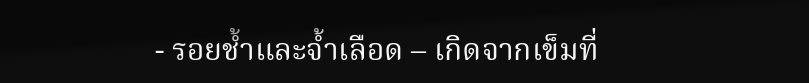- รอยช้ำและจ้ำเลือด – เกิดจากเข็มที่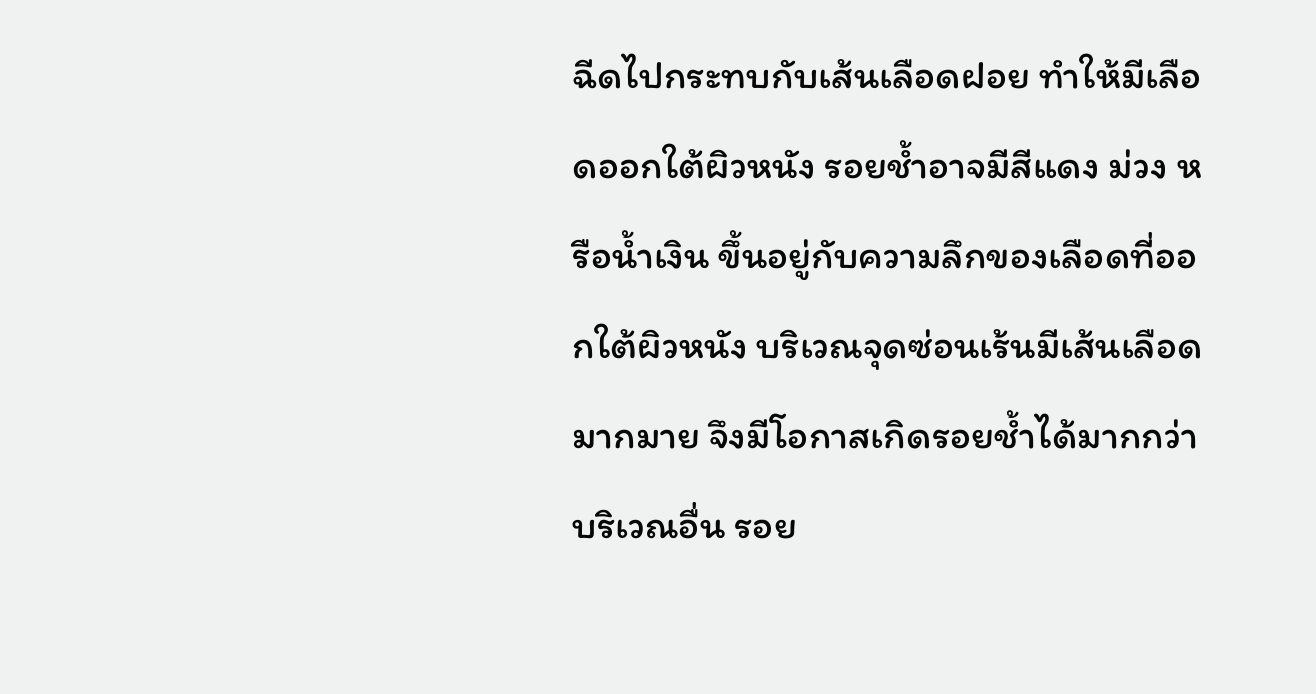ฉีดไปกระทบกับเส้นเลือดฝอย ทำให้มีเลือดออกใต้ผิวหนัง รอยช้ำอาจมีสีแดง ม่วง หรือน้ำเงิน ขึ้นอยู่กับความลึกของเลือดที่ออกใต้ผิวหนัง บริเวณจุดซ่อนเร้นมีเส้นเลือดมากมาย จึงมีโอกาสเกิดรอยช้ำได้มากกว่าบริเวณอื่น รอย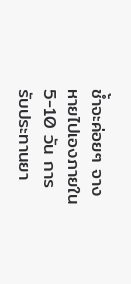ช้ำจะค่อยๆ จางหายไปเองภายใน 5-10 วัน การรับประทานยา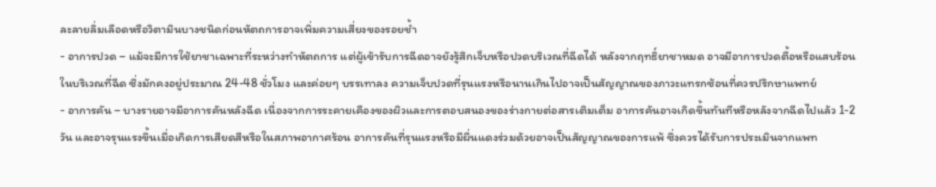ละลายลิ่มเลือดหรือวิตามินบางชนิดก่อนหัตถการอาจเพิ่มความเสี่ยงของรอยช้ำ
- อาการปวด – แม้จะมีการใช้ยาชาเฉพาะที่ระหว่างทำหัตถการ แต่ผู้เข้ารับการฉีดอาจยังรู้สึกเจ็บหรือปวดบริเวณที่ฉีดได้ หลังจากฤทธิ์ยาชาหมด อาจมีอาการปวดตื้อหรือแสบร้อนในบริเวณที่ฉีด ซึ่งมักคงอยู่ประมาณ 24-48 ชั่วโมง และค่อยๆ บรรเทาลง ความเจ็บปวดที่รุนแรงหรือนานเกินไปอาจเป็นสัญญาณของภาวะแทรกซ้อนที่ควรปรึกษาแพทย์
- อาการคัน – บางรายอาจมีอาการคันหลังฉีด เนื่องจากการระคายเคืองของผิวและการตอบสนองของร่างกายต่อสารเติมเต็ม อาการคันอาจเกิดขึ้นทันทีหรือหลังจากฉีดไปแล้ว 1-2 วัน และอาจรุนแรงขึ้นเมื่อเกิดการเสียดสีหรือในสภาพอากาศร้อน อาการคันที่รุนแรงหรือมีผื่นแดงร่วมด้วยอาจเป็นสัญญาณของการแพ้ ซึ่งควรได้รับการประเมินจากแพท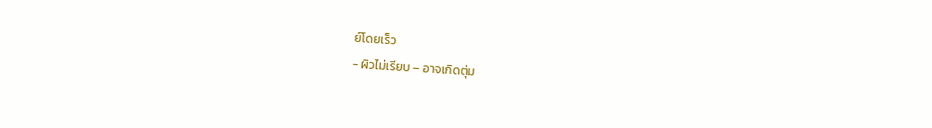ย์โดยเร็ว
- ผิวไม่เรียบ – อาจเกิดตุ่ม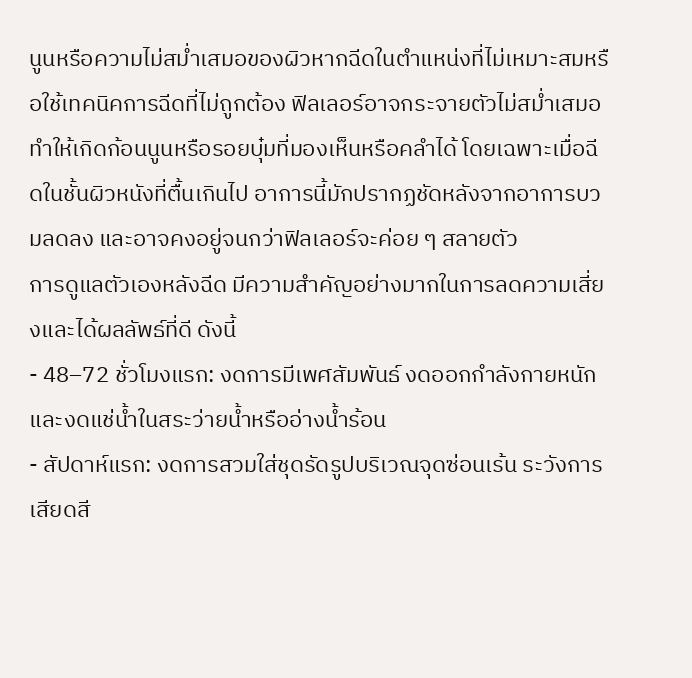นูนหรือความไม่สม่ำเสมอของผิวหากฉีดในตำแหน่งที่ไม่เหมาะสมหรือใช้เทคนิคการฉีดที่ไม่ถูกต้อง ฟิลเลอร์อาจกระจายตัวไม่สม่ำเสมอ ทำให้เกิดก้อนนูนหรือรอยบุ๋มที่มองเห็นหรือคลำได้ โดยเฉพาะเมื่อฉีดในชั้นผิวหนังที่ตื้นเกินไป อาการนี้มักปรากฏชัดหลังจากอาการบวมลดลง และอาจคงอยู่จนกว่าฟิลเลอร์จะค่อย ๆ สลายตัว
การดูแลตัวเองหลังฉีด มีความสำคัญอย่างมากในการลดความเสี่ยงและได้ผลลัพธ์ที่ดี ดังนี้
- 48–72 ชั่วโมงแรก: งดการมีเพศสัมพันธ์ งดออกกำลังกายหนัก และงดแช่น้ำในสระว่ายน้ำหรืออ่างน้ำร้อน
- สัปดาห์แรก: งดการสวมใส่ชุดรัดรูปบริเวณจุดซ่อนเร้น ระวังการเสียดสี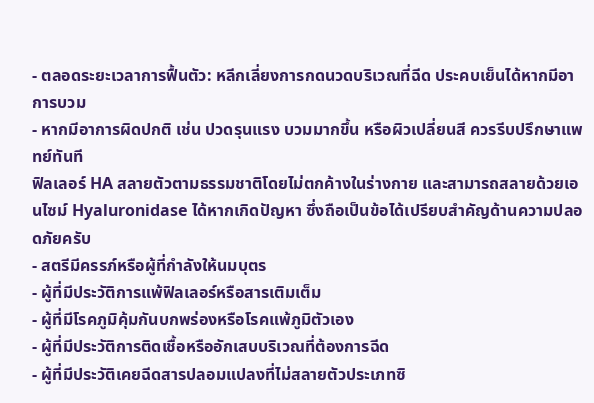- ตลอดระยะเวลาการฟื้นตัว: หลีกเลี่ยงการกดนวดบริเวณที่ฉีด ประคบเย็นได้หากมีอาการบวม
- หากมีอาการผิดปกติ เช่น ปวดรุนแรง บวมมากขึ้น หรือผิวเปลี่ยนสี ควรรีบปรึกษาแพทย์ทันที
ฟิลเลอร์ HA สลายตัวตามธรรมชาติโดยไม่ตกค้างในร่างกาย และสามารถสลายด้วยเอนไซม์ Hyaluronidase ได้หากเกิดปัญหา ซึ่งถือเป็นข้อได้เปรียบสำคัญด้านความปลอดภัยครับ
- สตรีมีครรภ์หรือผู้ที่กำลังให้นมบุตร
- ผู้ที่มีประวัติการแพ้ฟิลเลอร์หรือสารเติมเต็ม
- ผู้ที่มีโรคภูมิคุ้มกันบกพร่องหรือโรคแพ้ภูมิตัวเอง
- ผู้ที่มีประวัติการติดเชื้อหรืออักเสบบริเวณที่ต้องการฉีด
- ผู้ที่มีประวัติเคยฉีดสารปลอมแปลงที่ไม่สลายตัวประเภทซิ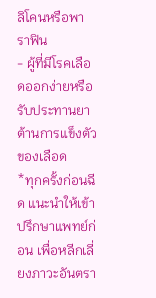ลิโคนหรือพาราฟิน
- ผู้ที่มีโรคเลือดออกง่ายหรือรับประทานยาต้านการแข็งตัวของเลือด
*ทุกครั้งก่อนฉีด แนะนำให้เข้าปรึกษาแพทย์ก่อน เพื่อหลีกเลี่ยงภาวะอันตรา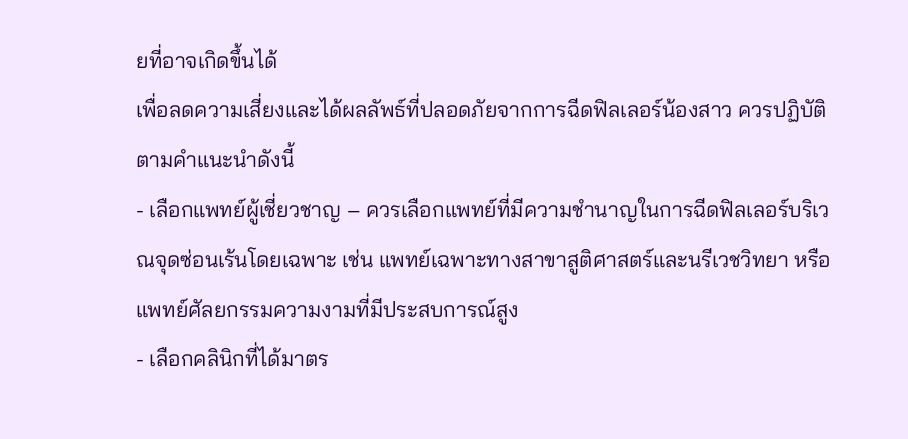ยที่อาจเกิดขึ้นได้
เพื่อลดความเสี่ยงและได้ผลลัพธ์ที่ปลอดภัยจากการฉีดฟิลเลอร์น้องสาว ควรปฏิบัติตามคำแนะนำดังนี้
- เลือกแพทย์ผู้เชี่ยวชาญ – ควรเลือกแพทย์ที่มีความชำนาญในการฉีดฟิลเลอร์บริเวณจุดซ่อนเร้นโดยเฉพาะ เช่น แพทย์เฉพาะทางสาขาสูติศาสตร์และนรีเวชวิทยา หรือแพทย์ศัลยกรรมความงามที่มีประสบการณ์สูง
- เลือกคลินิกที่ได้มาตร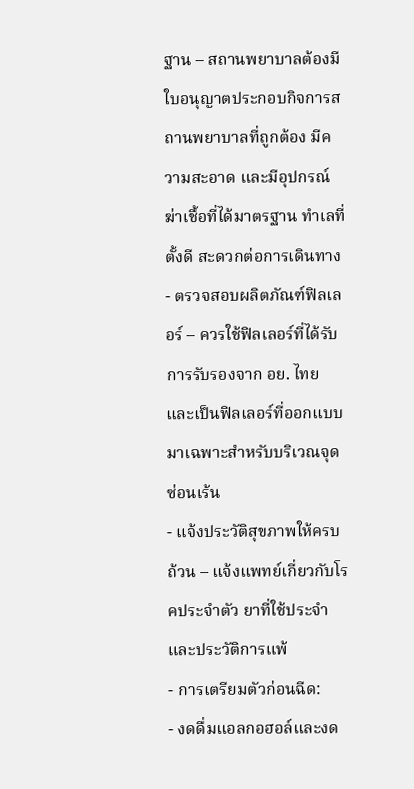ฐาน – สถานพยาบาลต้องมีใบอนุญาตประกอบกิจการสถานพยาบาลที่ถูกต้อง มีความสะอาด และมีอุปกรณ์ฆ่าเชื้อที่ได้มาตรฐาน ทำเลที่ตั้งดี สะดวกต่อการเดินทาง
- ตรวจสอบผลิตภัณฑ์ฟิลเลอร์ – ควรใช้ฟิลเลอร์ที่ได้รับการรับรองจาก อย. ไทย และเป็นฟิลเลอร์ที่ออกแบบมาเฉพาะสำหรับบริเวณจุดซ่อนเร้น
- แจ้งประวัติสุขภาพให้ครบถ้วน – แจ้งแพทย์เกี่ยวกับโรคประจำตัว ยาที่ใช้ประจำ และประวัติการแพ้
- การเตรียมตัวก่อนฉีด:
- งดดื่มแอลกอฮอล์และงด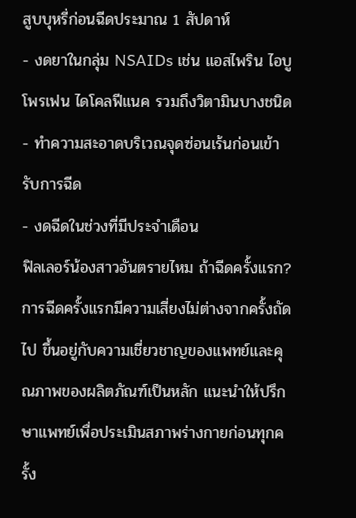สูบบุหรี่ก่อนฉีดประมาณ 1 สัปดาห์
- งดยาในกลุ่ม NSAIDs เช่น แอสไพริน ไอบูโพรเฟน ไดโคลฟีแนค รวมถึงวิตามินบางชนิด
- ทำความสะอาดบริเวณจุดซ่อนเร้นก่อนเข้ารับการฉีด
- งดฉีดในช่วงที่มีประจำเดือน
ฟิลเลอร์น้องสาวอันตรายไหม ถ้าฉีดครั้งแรก?
การฉีดครั้งแรกมีความเสี่ยงไม่ต่างจากครั้งถัดไป ขึ้นอยู่กับความเชี่ยวชาญของแพทย์และคุณภาพของผลิตภัณฑ์เป็นหลัก แนะนำให้ปรึกษาแพทย์เพื่อประเมินสภาพร่างกายก่อนทุกครั้ง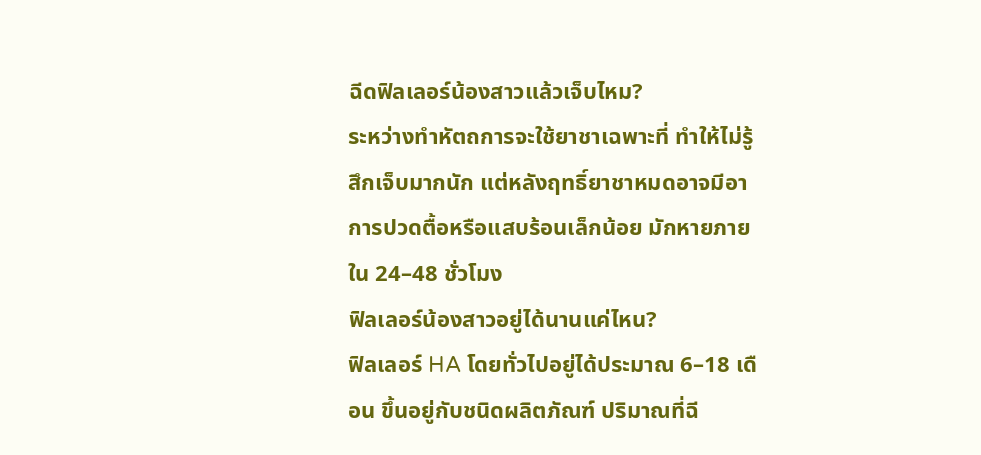ฉีดฟิลเลอร์น้องสาวแล้วเจ็บไหม?
ระหว่างทำหัตถการจะใช้ยาชาเฉพาะที่ ทำให้ไม่รู้สึกเจ็บมากนัก แต่หลังฤทธิ์ยาชาหมดอาจมีอาการปวดตื้อหรือแสบร้อนเล็กน้อย มักหายภายใน 24–48 ชั่วโมง
ฟิลเลอร์น้องสาวอยู่ได้นานแค่ไหน?
ฟิลเลอร์ HA โดยทั่วไปอยู่ได้ประมาณ 6–18 เดือน ขึ้นอยู่กับชนิดผลิตภัณฑ์ ปริมาณที่ฉี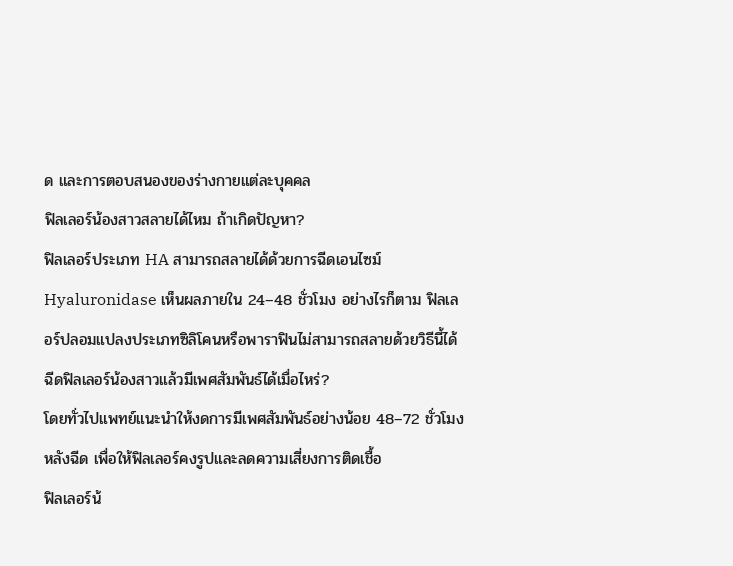ด และการตอบสนองของร่างกายแต่ละบุคคล
ฟิลเลอร์น้องสาวสลายได้ไหม ถ้าเกิดปัญหา?
ฟิลเลอร์ประเภท HA สามารถสลายได้ด้วยการฉีดเอนไซม์ Hyaluronidase เห็นผลภายใน 24–48 ชั่วโมง อย่างไรก็ตาม ฟิลเลอร์ปลอมแปลงประเภทซิลิโคนหรือพาราฟินไม่สามารถสลายด้วยวิธีนี้ได้
ฉีดฟิลเลอร์น้องสาวแล้วมีเพศสัมพันธ์ได้เมื่อไหร่?
โดยทั่วไปแพทย์แนะนำให้งดการมีเพศสัมพันธ์อย่างน้อย 48–72 ชั่วโมงหลังฉีด เพื่อให้ฟิลเลอร์คงรูปและลดความเสี่ยงการติดเชื้อ
ฟิลเลอร์น้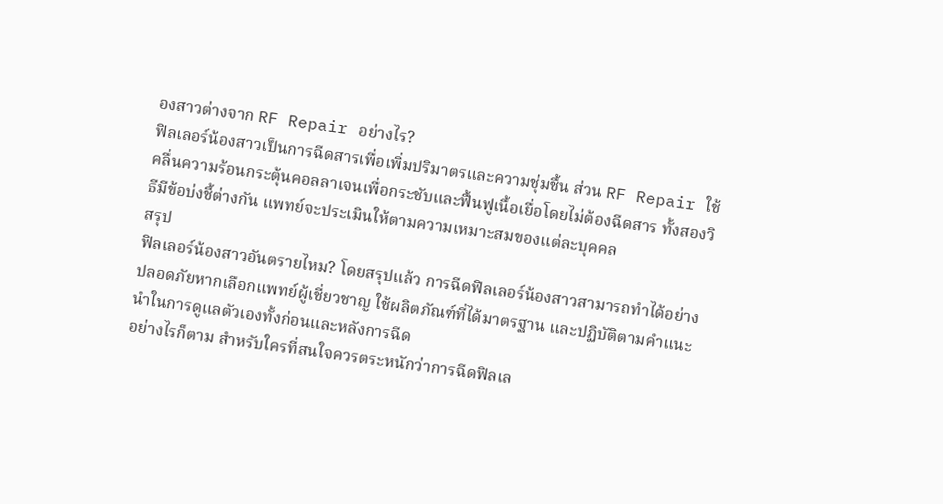องสาวต่างจาก RF Repair อย่างไร?
ฟิลเลอร์น้องสาวเป็นการฉีดสารเพื่อเพิ่มปริมาตรและความชุ่มชื้น ส่วน RF Repair ใช้คลื่นความร้อนกระตุ้นคอลลาเจนเพื่อกระชับและฟื้นฟูเนื้อเยื่อโดยไม่ต้องฉีดสาร ทั้งสองวิธีมีข้อบ่งชี้ต่างกัน แพทย์จะประเมินให้ตามความเหมาะสมของแต่ละบุคคล
สรุป
ฟิลเลอร์น้องสาวอันตรายไหม? โดยสรุปแล้ว การฉีดฟิลเลอร์น้องสาวสามารถทำได้อย่างปลอดภัยหากเลือกแพทย์ผู้เชี่ยวชาญ ใช้ผลิตภัณฑ์ที่ได้มาตรฐาน และปฏิบัติตามคำแนะนำในการดูแลตัวเองทั้งก่อนและหลังการฉีด
อย่างไรก็ตาม สำหรับใครที่สนใจควรตระหนักว่าการฉีดฟิลเล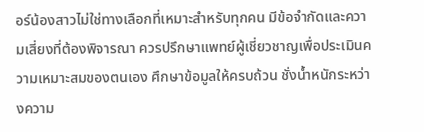อร์น้องสาวไม่ใช่ทางเลือกที่เหมาะสำหรับทุกคน มีข้อจำกัดและความเสี่ยงที่ต้องพิจารณา ควรปรึกษาแพทย์ผู้เชี่ยวชาญเพื่อประเมินความเหมาะสมของตนเอง ศึกษาข้อมูลให้ครบถ้วน ชั่งน้ำหนักระหว่างความ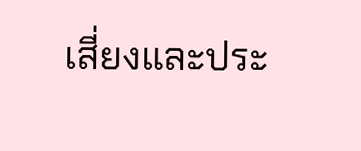เสี่ยงและประ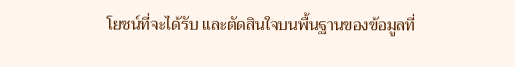โยชน์ที่จะได้รับ และตัดสินใจบนพื้นฐานของข้อมูลที่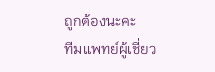ถูกต้องนะคะ
ทีมแพทย์ผู้เชี่ยว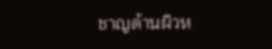ชาญด้านผิวห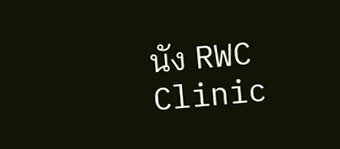นัง RWC Clinic